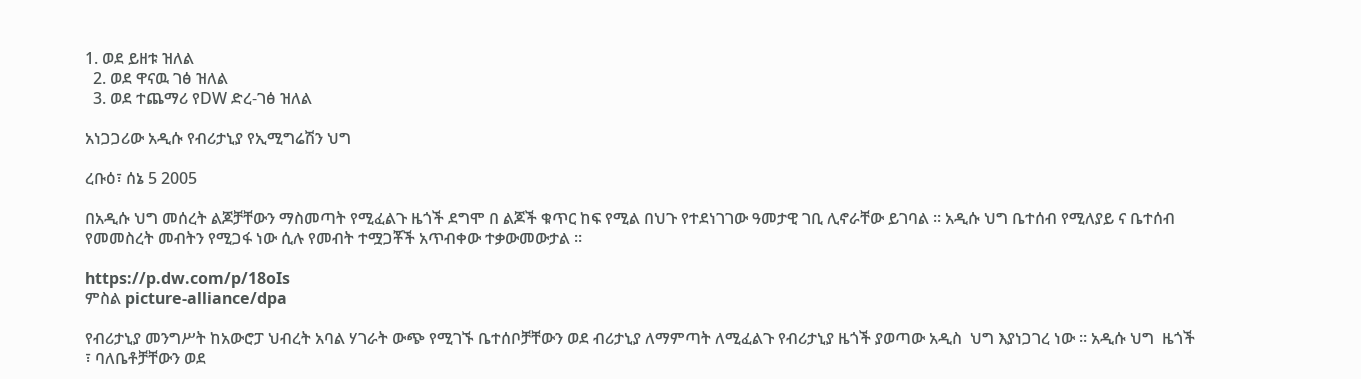1. ወደ ይዘቱ ዝለል
  2. ወደ ዋናዉ ገፅ ዝለል
  3. ወደ ተጨማሪ የDW ድረ-ገፅ ዝለል

አነጋጋሪው አዲሱ የብሪታኒያ የኢሚግሬሽን ህግ

ረቡዕ፣ ሰኔ 5 2005

በአዲሱ ህግ መሰረት ልጆቻቸውን ማስመጣት የሚፈልጉ ዜጎች ደግሞ በ ልጆች ቁጥር ከፍ የሚል በህጉ የተደነገገው ዓመታዊ ገቢ ሊኖራቸው ይገባል ። አዲሱ ህግ ቤተሰብ የሚለያይ ና ቤተሰብ የመመስረት መብትን የሚጋፋ ነው ሲሉ የመብት ተሟጋቾች አጥብቀው ተቃውመውታል ።

https://p.dw.com/p/18oIs
ምስል picture-alliance/dpa

የብሪታኒያ መንግሥት ከአውሮፓ ህብረት አባል ሃገራት ውጭ የሚገኙ ቤተሰቦቻቸውን ወደ ብሪታኒያ ለማምጣት ለሚፈልጉ የብሪታኒያ ዜጎች ያወጣው አዲስ  ህግ እያነጋገረ ነው ። አዲሱ ህግ  ዜጎች ፣ ባለቤቶቻቸውን ወደ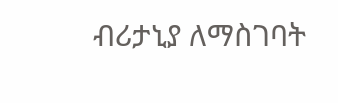ብሪታኒያ ለማስገባት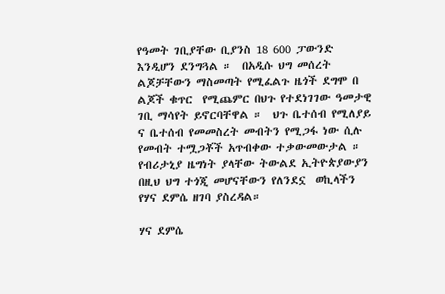የዓመት ገቢያቸው ቢያንስ 18 600 ፓውንድ እንዲሆን ደንግጓል ።  በአዲሱ ህግ መሰረት ልጆቻቸውን ማስመጣት የሚፈልጉ ዜጎች ደግሞ በ ልጆች ቁጥር  የሚጨምር በህጉ የተደነገገው ዓመታዊ ገቢ ማሳየት ይኖርባቸዋል ።  ህጉ ቤተሰብ የሚለያይ ና ቤተሰብ የመመስረት መብትን የሚጋፋ ነው ሲሉ  የመብት ተሟጋቾች አጥብቀው ተቃውመውታል ። የብሪታኒያ ዜግነት ያላቸው ትውልደ ኢትዮጵያውያን በዚህ ህግ ተጎጂ መሆናቸውን የለንደኗ  ወኪላችን የሃና ደምሴ ዘገባ ያስረዳል።

ሃና ደምሴ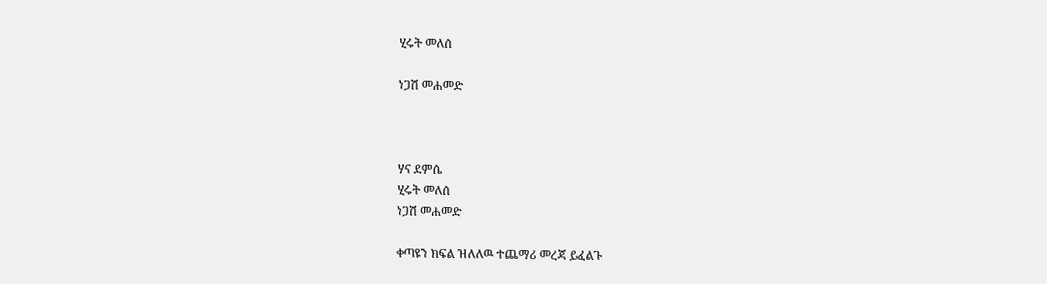ሂሩት መለሰ

ነጋሽ መሐመድ



ሃና ደምሴ
ሂሩት መለሰ
ነጋሽ መሐመድ

ቀጣዩን ክፍል ዝለለዉ ተጨማሪ መረጃ ይፈልጉ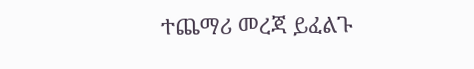ተጨማሪ መረጃ ይፈልጉ